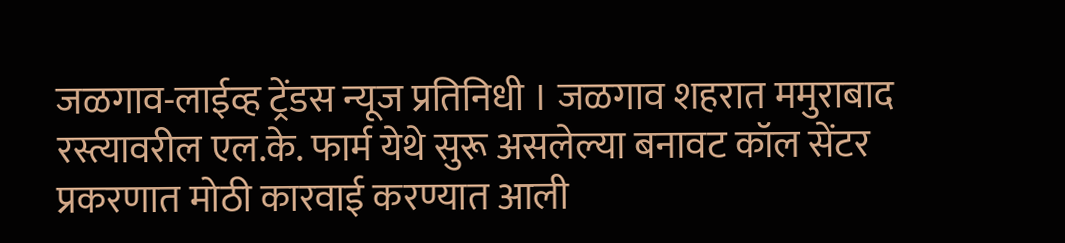जळगाव-लाईव्ह ट्रेंडस न्यूज प्रतिनिधी । जळगाव शहरात ममुराबाद रस्त्यावरील एल.के. फार्म येथे सुरू असलेल्या बनावट कॉल सेंटर प्रकरणात मोठी कारवाई करण्यात आली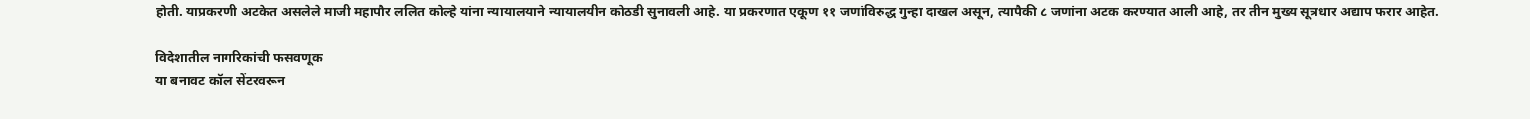होती. याप्रकरणी अटकेत असलेले माजी महापौर ललित कोल्हे यांना न्यायालयाने न्यायालयीन कोठडी सुनावली आहे. या प्रकरणात एकूण ११ जणांविरुद्ध गुन्हा दाखल असून, त्यापैकी ८ जणांना अटक करण्यात आली आहे, तर तीन मुख्य सूत्रधार अद्याप फरार आहेत.

विदेशातील नागरिकांची फसवणूक
या बनावट कॉल सेंटरवरून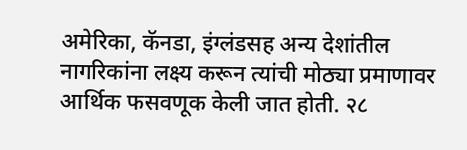अमेरिका, कॅनडा, इंग्लंडसह अन्य देशांतील नागरिकांना लक्ष्य करून त्यांची मोठ्या प्रमाणावर आर्थिक फसवणूक केली जात होती. २८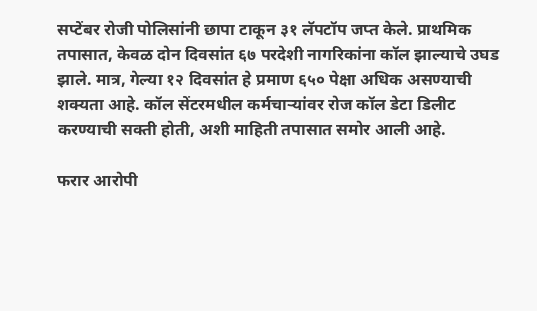सप्टेंबर रोजी पोलिसांनी छापा टाकून ३१ लॅपटॉप जप्त केले. प्राथमिक तपासात, केवळ दोन दिवसांत ६७ परदेशी नागरिकांना कॉल झाल्याचे उघड झाले. मात्र, गेल्या १२ दिवसांत हे प्रमाण ६५० पेक्षा अधिक असण्याची शक्यता आहे. कॉल सेंटरमधील कर्मचाऱ्यांवर रोज कॉल डेटा डिलीट करण्याची सक्ती होती, अशी माहिती तपासात समोर आली आहे.

फरार आरोपी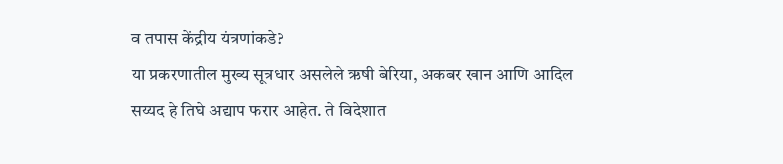व तपास केंद्रीय यंत्रणांकडे?
या प्रकरणातील मुख्य सूत्रधार असलेले ऋषी बेरिया, अकबर खान आणि आदिल सय्यद हे तिघे अद्याप फरार आहेत. ते विदेशात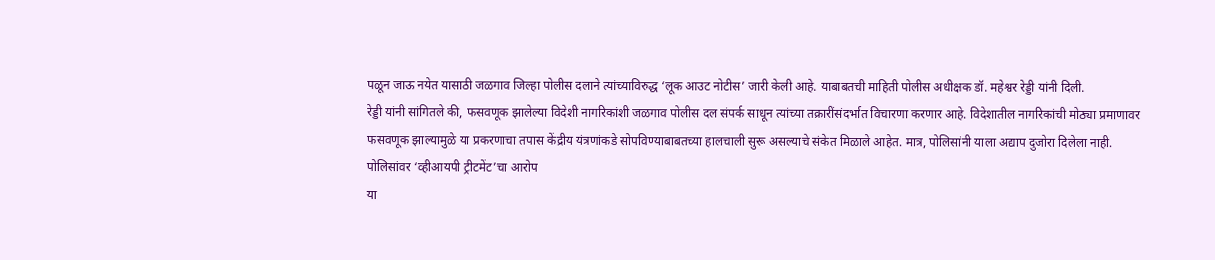पळून जाऊ नयेत यासाठी जळगाव जिल्हा पोलीस दलाने त्यांच्याविरुद्ध ‘लूक आउट नोटीस’ जारी केली आहे. याबाबतची माहिती पोलीस अधीक्षक डॉ. महेश्वर रेड्डी यांनी दिली.
रेड्डी यांनी सांगितले की, फसवणूक झालेल्या विदेशी नागरिकांशी जळगाव पोलीस दल संपर्क साधून त्यांच्या तक्रारींसंदर्भात विचारणा करणार आहे. विदेशातील नागरिकांची मोठ्या प्रमाणावर फसवणूक झाल्यामुळे या प्रकरणाचा तपास केंद्रीय यंत्रणांकडे सोपविण्याबाबतच्या हालचाली सुरू असल्याचे संकेत मिळाले आहेत. मात्र, पोलिसांनी याला अद्याप दुजोरा दिलेला नाही.
पोलिसांवर ‘व्हीआयपी ट्रीटमेंट’चा आरोप
या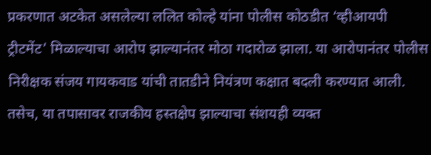प्रकरणात अटकेत असलेल्या ललित कोल्हे यांना पोलीस कोठडीत ‘व्हीआयपी ट्रीटमेंट’ मिळाल्याचा आरोप झाल्यानंतर मोठा गदारोळ झाला. या आरोपानंतर पोलीस निरीक्षक संजय गायकवाड यांची तातडीने नियंत्रण कक्षात बदली करण्यात आली. तसेच, या तपासावर राजकीय हस्तक्षेप झाल्याचा संशयही व्यक्त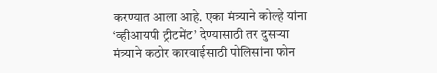करण्यात आला आहे. एका मंत्र्याने कोल्हे यांना ‘व्हीआयपी ट्रीटमेंट’ देण्यासाठी तर दुसऱ्या मंत्र्याने कठोर कारवाईसाठी पोलिसांना फोन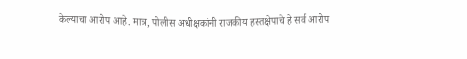केल्याचा आरोप आहे. मात्र, पोलीस अधीक्षकांनी राजकीय हस्तक्षेपाचे हे सर्व आरोप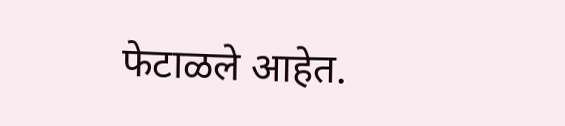फेटाळले आहेत.